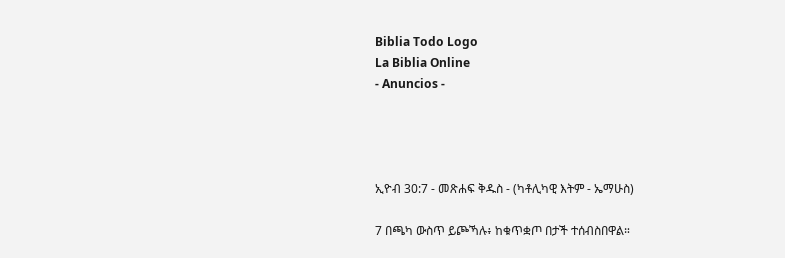Biblia Todo Logo
La Biblia Online
- Anuncios -




ኢዮብ 30:7 - መጽሐፍ ቅዱስ - (ካቶሊካዊ እትም - ኤማሁስ)

7 በጫካ ውስጥ ይጮኻሉ፥ ከቁጥቋጦ በታች ተሰብስበዋል።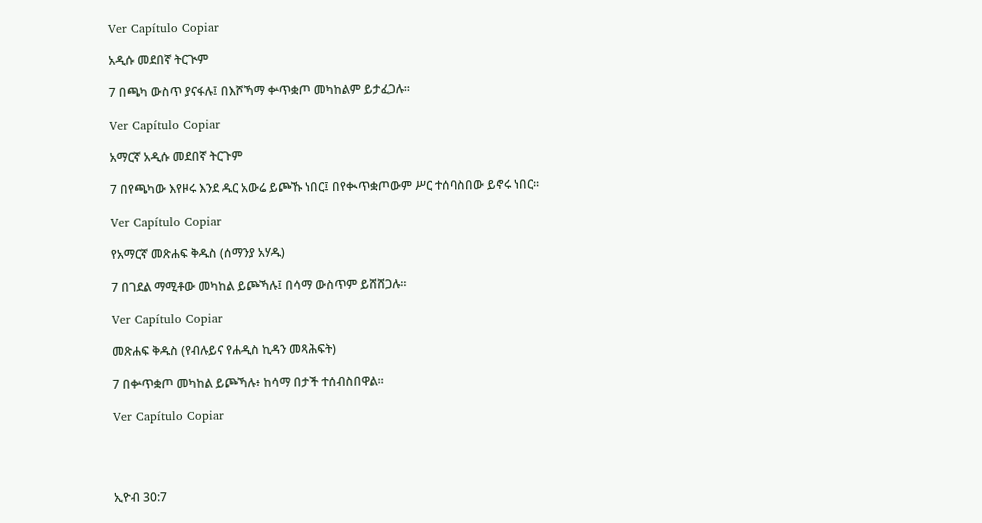Ver Capítulo Copiar

አዲሱ መደበኛ ትርጒም

7 በጫካ ውስጥ ያናፋሉ፤ በእሾኻማ ቍጥቋጦ መካከልም ይታፈጋሉ።

Ver Capítulo Copiar

አማርኛ አዲሱ መደበኛ ትርጉም

7 በየጫካው እየዞሩ እንደ ዱር አውሬ ይጮኹ ነበር፤ በየቊጥቋጦውም ሥር ተሰባስበው ይኖሩ ነበር።

Ver Capítulo Copiar

የአማርኛ መጽሐፍ ቅዱስ (ሰማንያ አሃዱ)

7 በገደል ማሚቶው መካከል ይጮኻሉ፤ በሳማ ውስጥም ይሸሸጋሉ።

Ver Capítulo Copiar

መጽሐፍ ቅዱስ (የብሉይና የሐዲስ ኪዳን መጻሕፍት)

7 በቍጥቋጦ መካከል ይጮኻሉ፥ ከሳማ በታች ተሰብስበዋል።

Ver Capítulo Copiar




ኢዮብ 30:7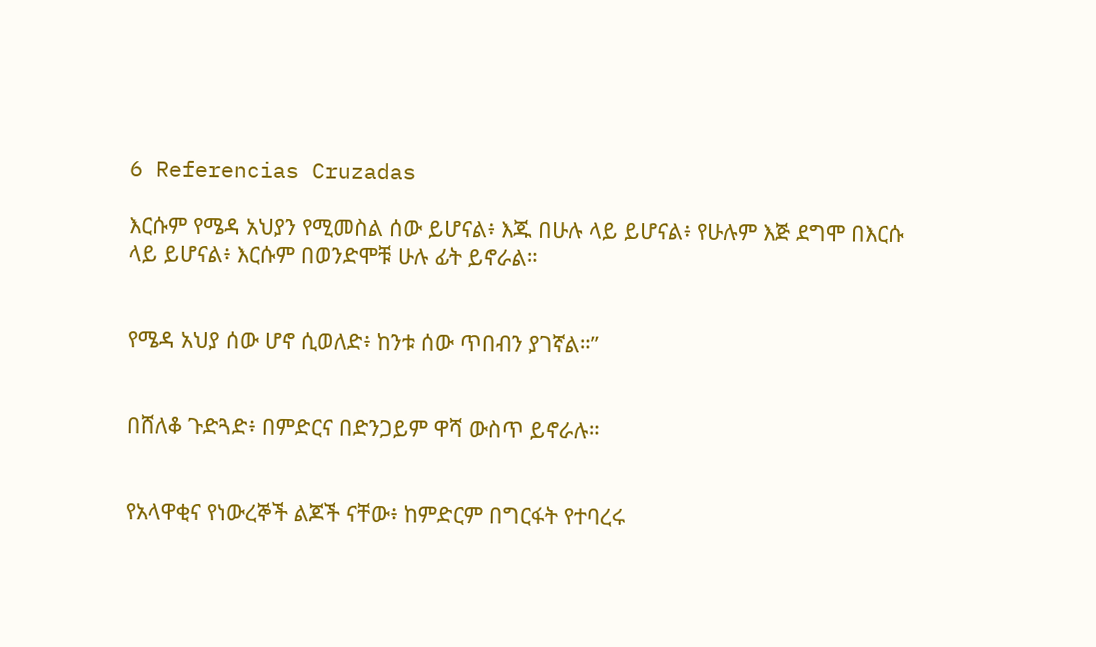6 Referencias Cruzadas

እርሱም የሜዳ አህያን የሚመስል ሰው ይሆናል፥ እጁ በሁሉ ላይ ይሆናል፥ የሁሉም እጅ ደግሞ በእርሱ ላይ ይሆናል፥ እርሱም በወንድሞቹ ሁሉ ፊት ይኖራል።


የሜዳ አህያ ሰው ሆኖ ሲወለድ፥ ከንቱ ሰው ጥበብን ያገኛል።”


በሸለቆ ጉድጓድ፥ በምድርና በድንጋይም ዋሻ ውስጥ ይኖራሉ።


የአላዋቂና የነውረኞች ልጆች ናቸው፥ ከምድርም በግርፋት የተባረሩ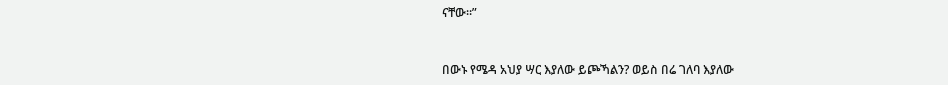ናቸው።”


በውኑ የሜዳ አህያ ሣር እያለው ይጮኻልን? ወይስ በሬ ገለባ እያለው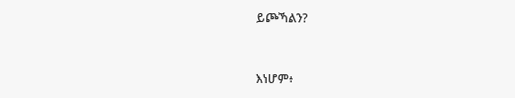ይጮኻልን?


እነሆም፥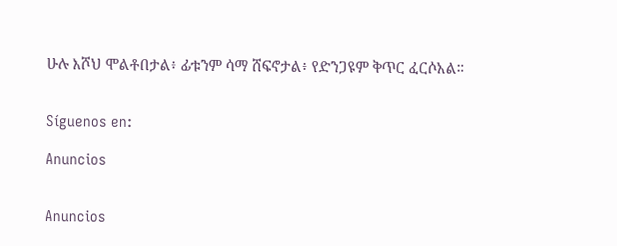ሁሉ እሾህ ሞልቶበታል፥ ፊቱንም ሳማ ሸፍኖታል፥ የድንጋዩም ቅጥር ፈርሶአል።


Síguenos en:

Anuncios


Anuncios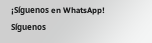¡Síguenos en WhatsApp! Síguenos